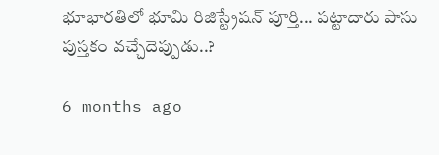భూభారతిలో భూమి రిజిస్ట్రేషన్ పూర్తి... పట్టాదారు పాసు పుస్తకం వచ్చేదెప్పుడు..?

6 months ago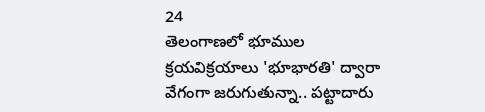24
తెలంగాణలో భూముల క్రయవిక్రయాలు 'భూభారతి' ద్వారా వేగంగా జరుగుతున్నా.. పట్టాదారు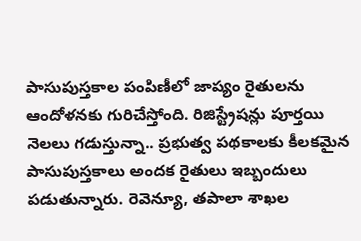పాసుపుస్తకాల పంపిణీలో జాప్యం రైతులను ఆందోళనకు గురిచేస్తోంది. రిజిస్ట్రేషన్లు పూర్తయి నెలలు గడుస్తున్నా.. ప్రభుత్వ పథకాలకు కీలకమైన పాసుపుస్తకాలు అందక రైతులు ఇబ్బందులు పడుతున్నారు. రెవెన్యూ, తపాలా శాఖల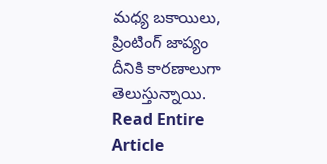మధ్య బకాయిలు, ప్రింటింగ్ జాప్యం దీనికి కారణాలుగా తెలుస్తున్నాయి.
Read Entire Article